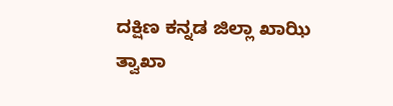ದಕ್ಷಿಣ ಕನ್ನಡ ಜಿಲ್ಲಾ ಖಾಝಿ ತ್ವಾಖಾ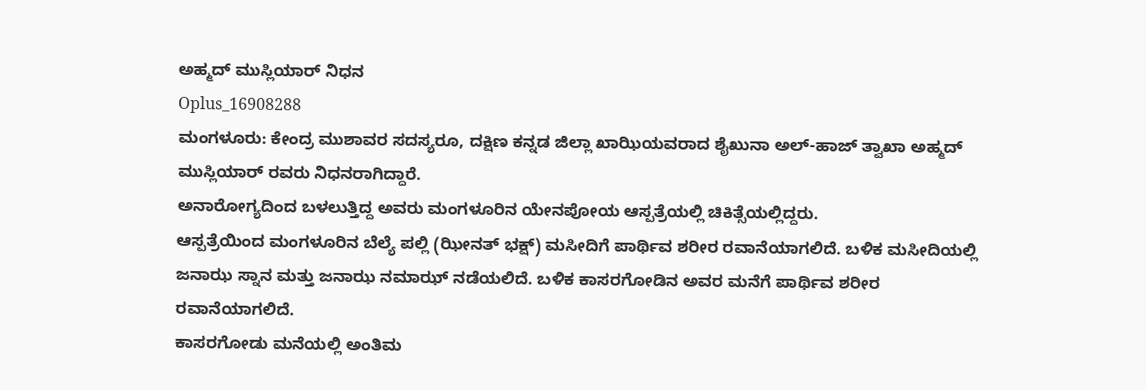ಅಹ್ಮದ್ ಮುಸ್ಲಿಯಾರ್ ನಿಧನ
Oplus_16908288
ಮಂಗಳೂರು: ಕೇಂದ್ರ ಮುಶಾವರ ಸದಸ್ಯರೂ, ದಕ್ಷಿಣ ಕನ್ನಡ ಜಿಲ್ಲಾ ಖಾಝಿಯವರಾದ ಶೈಖುನಾ ಅಲ್-ಹಾಜ್ ತ್ವಾಖಾ ಅಹ್ಮದ್ ಮುಸ್ಲಿಯಾರ್ ರವರು ನಿಧನರಾಗಿದ್ದಾರೆ.
ಅನಾರೋಗ್ಯದಿಂದ ಬಳಲುತ್ತಿದ್ದ ಅವರು ಮಂಗಳೂರಿನ ಯೇನಪೋಯ ಆಸ್ಪತ್ರೆಯಲ್ಲಿ ಚಿಕಿತ್ಸೆಯಲ್ಲಿದ್ದರು.
ಆಸ್ಪತ್ರೆಯಿಂದ ಮಂಗಳೂರಿನ ಬೆಲ್ಯೆ ಪಲ್ಲಿ (ಝೀನತ್ ಭಕ್ಷ್) ಮಸೀದಿಗೆ ಪಾರ್ಥಿವ ಶರೀರ ರವಾನೆಯಾಗಲಿದೆ. ಬಳಿಕ ಮಸೀದಿಯಲ್ಲಿ ಜನಾಝ ಸ್ನಾನ ಮತ್ತು ಜನಾಝ ನಮಾಝ್ ನಡೆಯಲಿದೆ. ಬಳಿಕ ಕಾಸರಗೋಡಿನ ಅವರ ಮನೆಗೆ ಪಾರ್ಥಿವ ಶರೀರ ರವಾನೆಯಾಗಲಿದೆ.
ಕಾಸರಗೋಡು ಮನೆಯಲ್ಲಿ ಅಂತಿಮ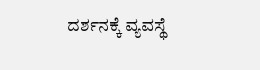ದರ್ಶನಕ್ಕೆ ವ್ಯವಸ್ಥೆ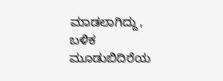ಮಾಡಲಾಗಿದ್ದು, ಬಳಿಕ ಮೂಡುಬಿದಿರೆಯ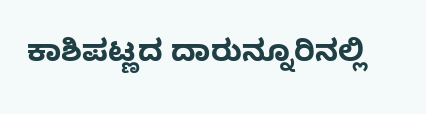ಕಾಶಿಪಟ್ಣದ ದಾರುನ್ನೂರಿನಲ್ಲಿ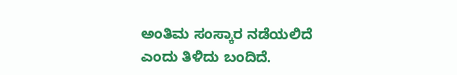ಅಂತಿಮ ಸಂಸ್ಕಾರ ನಡೆಯಲಿದೆ ಎಂದು ತಿಳಿದು ಬಂದಿದೆ.